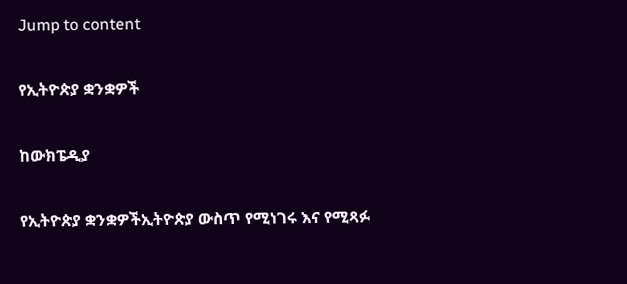Jump to content

የኢትዮጵያ ቋንቋዎች

ከውክፔዲያ

የኢትዮጵያ ቋንቋዎችኢትዮጵያ ውስጥ የሚነገሩ እና የሚጻፉ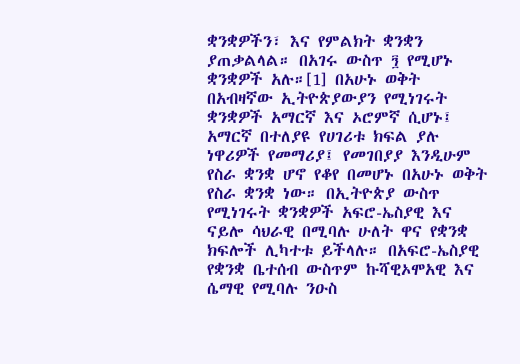ቋንቋዎችን፣ እና የምልክት ቋንቋን ያጠቃልላል። በአገሩ ውስጥ ፺ የሚሆኑ ቋንቋዎች አሉ።[1] በአሁኑ ወቅት በአብዛኛው ኢትዮጵያውያን የሚነገሩት ቋንቋዎች አማርኛ እና ኦሮምኛ ሲሆኑ፤ አማርኛ በተለያዩ የሀገሪቱ ክፍል ያሉ ነዋሪዎች የመማሪያ፤ የመገበያያ እንዲሁም የስራ ቋንቋ ሆኖ የቆየ በመሆኑ በአሁኑ ወቅት የስራ ቋንቋ ነው። በኢትዮጵያ ውስጥ የሚነገሩት ቋንቋዎች አፍሮ-ኤስያዊ እና ናይሎ ሳህራዊ በሚባሉ ሁለት ዋና የቋንቋ ክፍሎች ሊካተቱ ይችላሉ። በአፍሮ-ኤስያዊ የቋንቋ ቤተሰብ ውስጥም ኩሻዊኦሞአዊ እና ሴማዊ የሚባሉ ንዑስ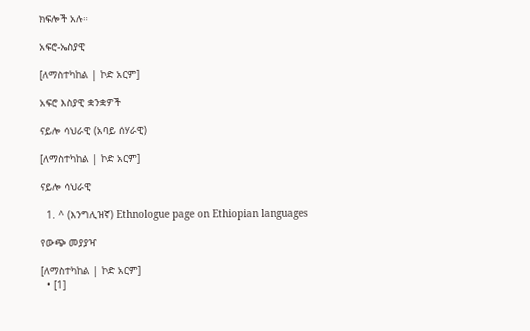ክፍሎች አሉ።

አፍሮ-ኤስያዊ

[ለማስተካከል | ኮድ አርም]

አፍሮ እስያዊ ቋንቋዎች

ናይሎ ሳህራዊ (አባይ ሰሃራዊ)

[ለማስተካከል | ኮድ አርም]

ናይሎ ሳህራዊ

  1. ^ (እንግሊዝኛ) Ethnologue page on Ethiopian languages

የውጭ መያያዣ

[ለማስተካከል | ኮድ አርም]
  • [1]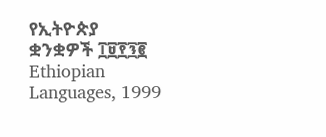የኢትዮጵያ ቋንቋዎች ፲፱፻፺፪ Ethiopian Languages, 1999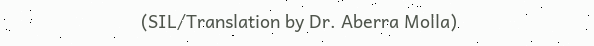(SIL/Translation by Dr. Aberra Molla)